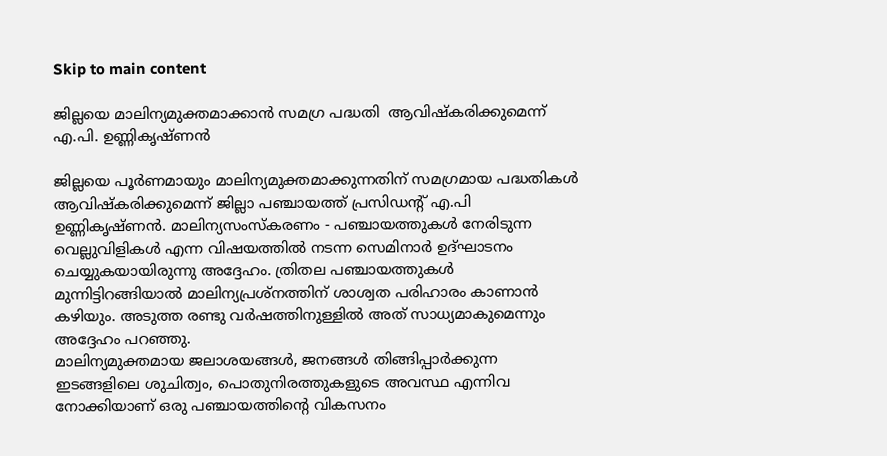Skip to main content

ജില്ലയെ മാലിന്യമുക്തമാക്കാന്‍ സമഗ്ര പദ്ധതി  ആവിഷ്‌കരിക്കുമെന്ന് എ.പി. ഉണ്ണികൃഷ്ണന്‍

ജില്ലയെ പൂര്‍ണമായും മാലിന്യമുക്തമാക്കുന്നതിന് സമഗ്രമായ പദ്ധതികള്‍ ആവിഷ്‌കരിക്കുമെന്ന് ജില്ലാ പഞ്ചായത്ത് പ്രസിഡന്റ് എ.പി ഉണ്ണികൃഷ്ണന്‍. മാലിന്യസംസ്‌കരണം - പഞ്ചായത്തുകള്‍ നേരിടുന്ന വെല്ലുവിളികള്‍ എന്ന വിഷയത്തില്‍ നടന്ന സെമിനാര്‍ ഉദ്ഘാടനം ചെയ്യുകയായിരുന്നു അദ്ദേഹം. ത്രിതല പഞ്ചായത്തുകള്‍ മുന്നിട്ടിറങ്ങിയാല്‍ മാലിന്യപ്രശ്‌നത്തിന് ശാശ്വത പരിഹാരം കാണാന്‍ കഴിയും. അടുത്ത രണ്ടു വര്‍ഷത്തിനുള്ളില്‍ അത് സാധ്യമാകുമെന്നും അദ്ദേഹം പറഞ്ഞു.
മാലിന്യമുക്തമായ ജലാശയങ്ങള്‍, ജനങ്ങള്‍ തിങ്ങിപ്പാര്‍ക്കുന്ന ഇടങ്ങളിലെ ശുചിത്വം, പൊതുനിരത്തുകളുടെ അവസ്ഥ എന്നിവ നോക്കിയാണ് ഒരു പഞ്ചായത്തിന്റെ വികസനം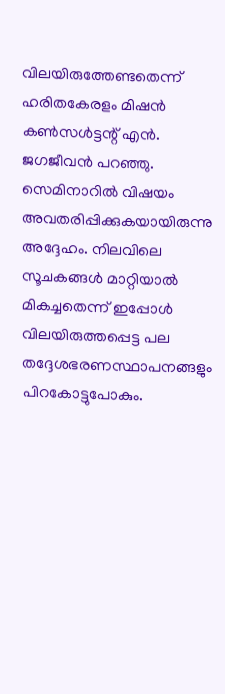വിലയിരുത്തേണ്ടതെന്ന് ഹരിതകേരളം മിഷന്‍ കണ്‍സള്‍ട്ടന്റ് എന്‍. ജഗജീവന്‍ പറഞ്ഞു. സെമിനാറില്‍ വിഷയം അവതരിപ്പിക്കുകയായിരുന്നു അദ്ദേഹം. നിലവിലെ സൂചകങ്ങള്‍ മാറ്റിയാല്‍ മികച്ചതെന്ന് ഇപ്പോള്‍ വിലയിരുത്തപ്പെട്ട പല തദ്ദേശഭരണസ്ഥാപനങ്ങളും പിറകോട്ടുപോകും.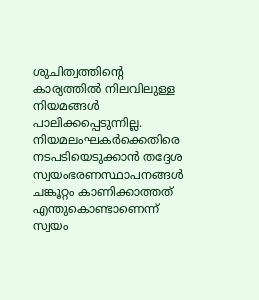ശുചിത്വത്തിന്റെ കാര്യത്തില്‍ നിലവിലുള്ള നിയമങ്ങള്‍ പാലിക്കപ്പെടുന്നില്ല. നിയമലംഘകര്‍ക്കെതിരെ നടപടിയെടുക്കാന്‍ തദ്ദേശ സ്വയംഭരണസ്ഥാപനങ്ങള്‍ ചങ്കൂറ്റം കാണിക്കാത്തത് എന്തുകൊണ്ടാണെന്ന് സ്വയം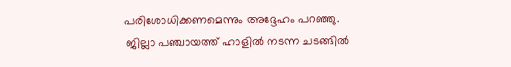പരിശോധിക്കണമെന്നും അദ്ദേഹം പറഞ്ഞു.
 ജില്ലാ പഞ്ചായത്ത് ഹാളില്‍ നടന്ന ചടങ്ങില്‍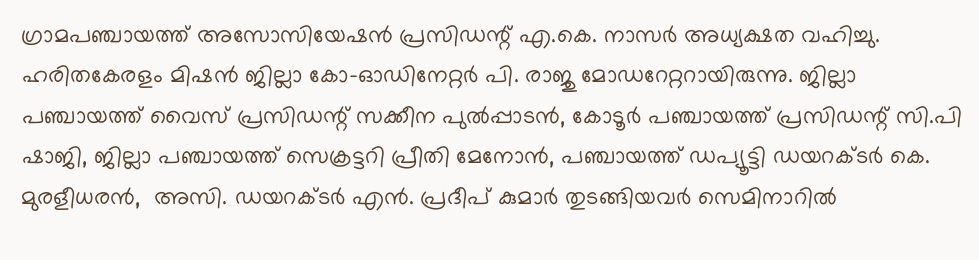ഗ്രാമപഞ്ചായത്ത് അസോസിയേഷന്‍ പ്രസിഡന്റ് എ.കെ. നാസര്‍ അധ്യക്ഷത വഹിച്ചു. ഹരിതകേരളം മിഷന്‍ ജില്ലാ കോ-ഓഡിനേറ്റര്‍ പി. രാജു മോഡറേറ്ററായിരുന്നു. ജില്ലാ പഞ്ചായത്ത് വൈസ് പ്രസിഡന്റ് സക്കീന പുല്‍പ്പാടന്‍, കോടൂര്‍ പഞ്ചായത്ത് പ്രസിഡന്റ് സി.പി ഷാജി, ജില്ലാ പഞ്ചായത്ത് സെക്രട്ടറി പ്രീതി മേനോന്‍, പഞ്ചായത്ത് ഡപ്യൂട്ടി ഡയറക്ടര്‍ കെ. മുരളീധരന്‍,  അസി. ഡയറക്ടര്‍ എന്‍. പ്രദീപ് കുമാര്‍ തുടങ്ങിയവര്‍ സെമിനാറില്‍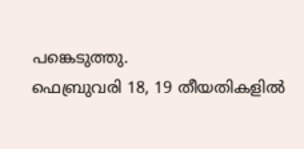പങ്കെടുത്തു.
ഫെബ്രുവരി 18, 19 തീയതികളില്‍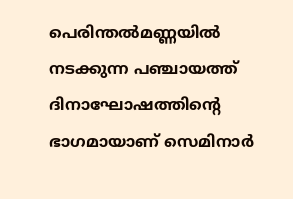പെരിന്തല്‍മണ്ണയില്‍ നടക്കുന്ന പഞ്ചായത്ത് ദിനാഘോഷത്തിന്റെ ഭാഗമായാണ് സെമിനാര്‍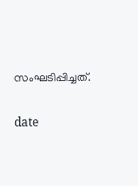സംഘടിപ്പിച്ചത്.


date